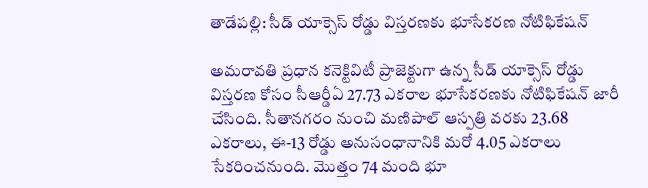తాడేపల్లి: సీడ్ యాక్సెస్ రోడ్డు విస్తరణకు భూసేకరణ నోటిఫికేషన్

అమరావతి ప్రధాన కనెక్టివిటీ ప్రాజెక్టుగా ఉన్న సీడ్ యాక్సెస్ రోడ్డు విస్తరణ కోసం సీఆర్డీఏ 27.73 ఎకరాల భూసేకరణకు నోటిఫికేషన్ జారీ చేసింది. సీతానగరం నుంచి మణిపాల్ ఆస్పత్రి వరకు 23.68 ఎకరాలు, ఈ-13 రోడ్డు అనుసంధానానికి మరో 4.05 ఎకరాలు సేకరించనుంది. మొత్తం 74 మంది భూ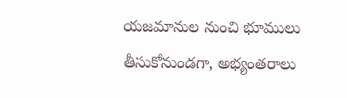యజమానుల నుంచి భూములు తీసుకోనుండగా, అభ్యంతరాలు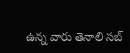ఉన్న వారు తెనాలి సబ్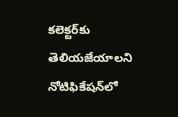కలెక్టర్‌కు తెలియజేయాలని నోటిఫికేషన్‌లో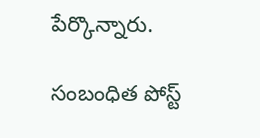పేర్కొన్నారు.

సంబంధిత పోస్ట్